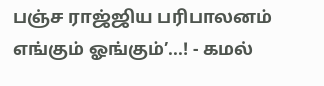பஞ்ச ராஜ்ஜிய பரிபாலனம் எங்கும் ஓங்கும்’...! - கமல்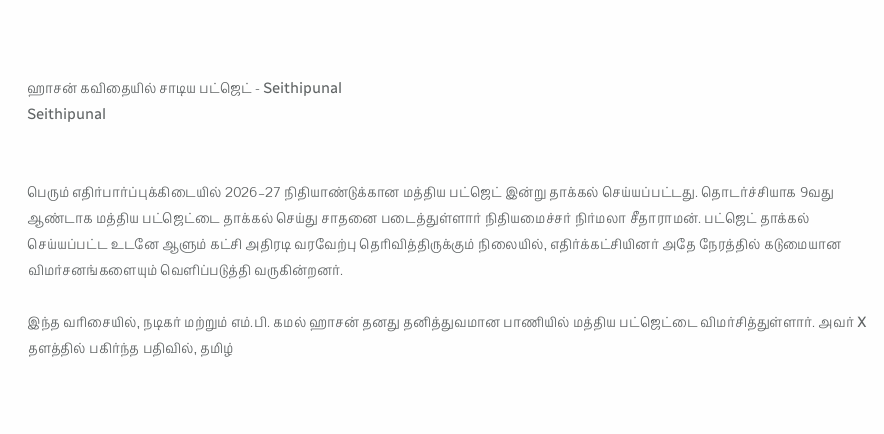ஹாசன் கவிதையில் சாடிய பட்ஜெட் - Seithipunal
Seithipunal


பெரும் எதிர்பார்ப்புக்கிடையில் 2026–27 நிதியாண்டுக்கான மத்திய பட்ஜெட் இன்று தாக்கல் செய்யப்பட்டது. தொடர்ச்சியாக 9வது ஆண்டாக மத்திய பட்ஜெட்டை தாக்கல் செய்து சாதனை படைத்துள்ளார் நிதியமைச்சர் நிர்மலா சீதாராமன். பட்ஜெட் தாக்கல் செய்யப்பட்ட உடனே ஆளும் கட்சி அதிரடி வரவேற்பு தெரிவித்திருக்கும் நிலையில், எதிர்க்கட்சியினர் அதே நேரத்தில் கடுமையான விமர்சனங்களையும் வெளிப்படுத்தி வருகின்றனர்.

இந்த வரிசையில், நடிகர் மற்றும் எம்.பி. கமல் ஹாசன் தனது தனித்துவமான பாணியில் மத்திய பட்ஜெட்டை விமர்சித்துள்ளார். அவர் X தளத்தில் பகிர்ந்த பதிவில், தமிழ்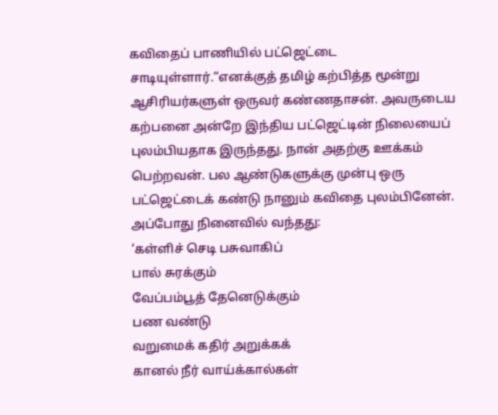கவிதைப் பாணியில் பட்ஜெட்டை சாடியுள்ளார்.“எனக்குத் தமிழ் கற்பித்த மூன்று ஆசிரியர்களுள் ஒருவர் கண்ணதாசன். அவருடைய கற்பனை அன்றே இந்திய பட்ஜெட்டின் நிலையைப் புலம்பியதாக இருந்தது. நான் அதற்கு ஊக்கம் பெற்றவன். பல ஆண்டுகளுக்கு முன்பு ஒரு பட்ஜெட்டைக் கண்டு நானும் கவிதை புலம்பினேன். அப்போது நினைவில் வந்தது:
‘கள்ளிச் செடி பசுவாகிப்
பால் சுரக்கும்
வேப்பம்பூத் தேனெடுக்கும்
பண வண்டு
வறுமைக் கதிர் அறுக்கக்
கானல் நீர் வாய்க்கால்கள்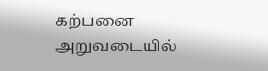கற்பனை அறுவடையில்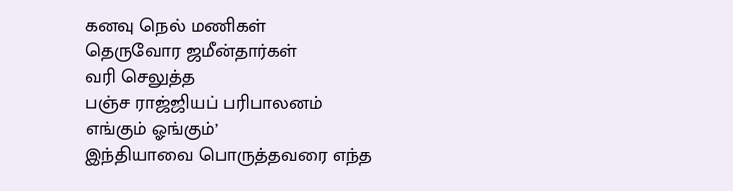கனவு நெல் மணிகள்
தெருவோர ஜமீன்தார்கள்
வரி செலுத்த
பஞ்ச ராஜ்ஜியப் பரிபாலனம்
எங்கும் ஓங்கும்’
இந்தியாவை பொருத்தவரை எந்த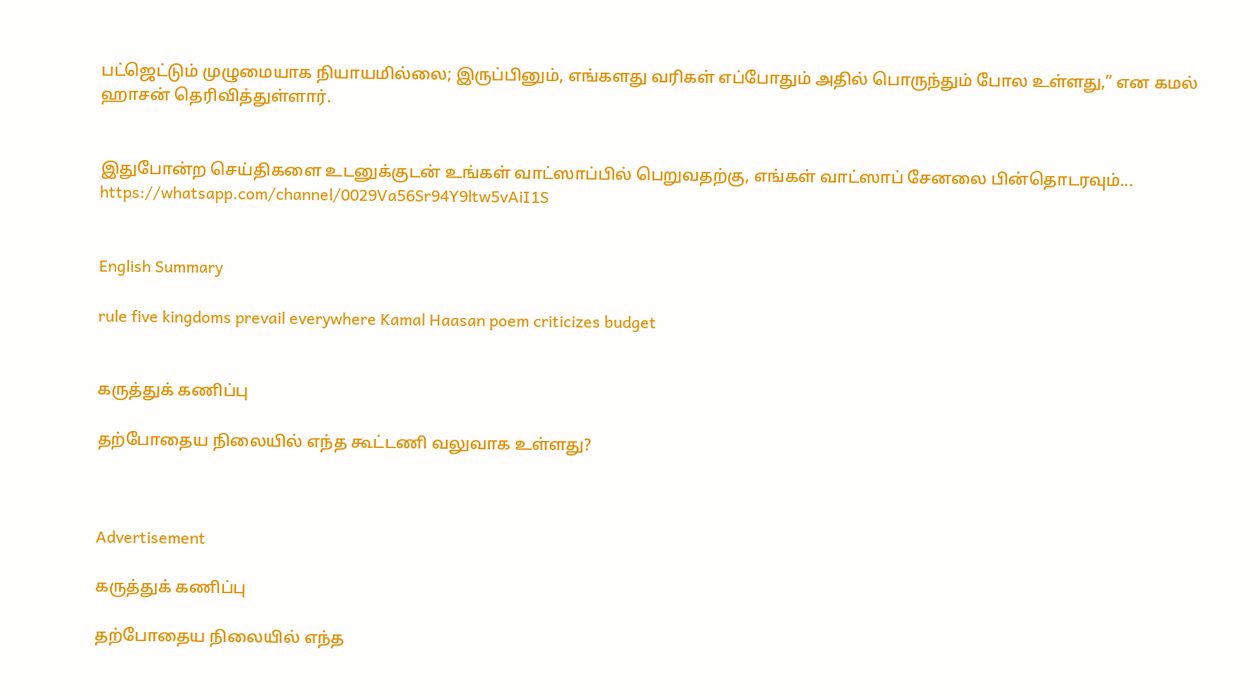பட்ஜெட்டும் முழுமையாக நியாயமில்லை; இருப்பினும், எங்களது வரிகள் எப்போதும் அதில் பொருந்தும் போல உள்ளது,” என கமல் ஹாசன் தெரிவித்துள்ளார்.


இதுபோன்ற செய்திகளை உடனுக்குடன் உங்கள் வாட்ஸாப்பில் பெறுவதற்கு, எங்கள் வாட்ஸாப் சேனலை பின்தொடரவும்... https://whatsapp.com/channel/0029Va56Sr94Y9ltw5vAiI1S


English Summary

rule five kingdoms prevail everywhere Kamal Haasan poem criticizes budget


கருத்துக் கணிப்பு

தற்போதைய நிலையில் எந்த கூட்டணி வலுவாக உள்ளது?



Advertisement

கருத்துக் கணிப்பு

தற்போதைய நிலையில் எந்த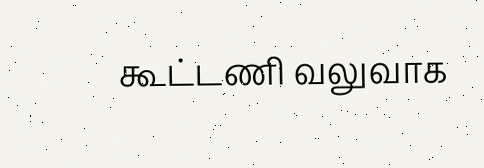கூட்டணி வலுவாக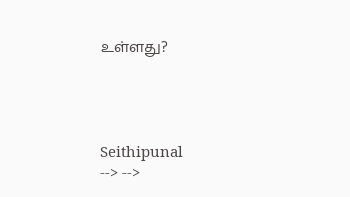உள்ளது?




Seithipunal
--> -->